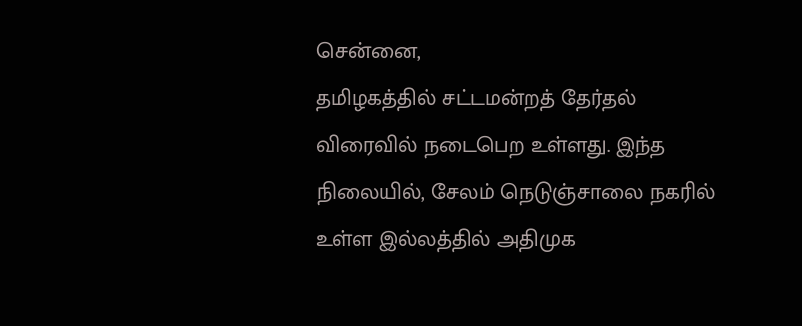சென்னை,
தமிழகத்தில் சட்டமன்றத் தேர்தல் விரைவில் நடைபெற உள்ளது. இந்த நிலையில், சேலம் நெடுஞ்சாலை நகரில் உள்ள இல்லத்தில் அதிமுக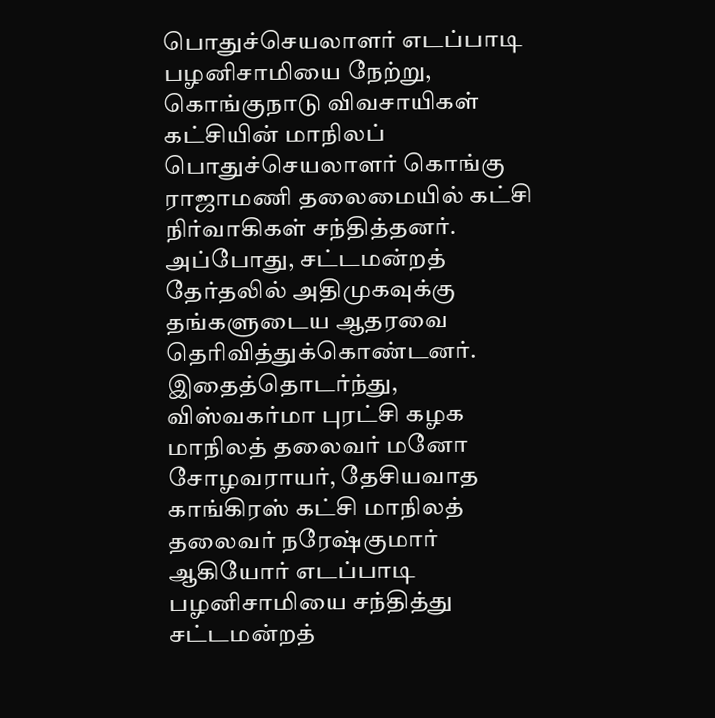பொதுச்செயலாளர் எடப்பாடி பழனிசாமியை நேற்று, கொங்குநாடு விவசாயிகள் கட்சியின் மாநிலப் பொதுச்செயலாளர் கொங்கு ராஜாமணி தலைமையில் கட்சி நிர்வாகிகள் சந்தித்தனர்.
அப்போது, சட்டமன்றத் தேர்தலில் அதிமுகவுக்கு தங்களுடைய ஆதரவை தெரிவித்துக்கொண்டனர். இதைத்தொடர்ந்து, விஸ்வகர்மா புரட்சி கழக மாநிலத் தலைவர் மனோ சோழவராயர், தேசியவாத காங்கிரஸ் கட்சி மாநிலத் தலைவர் நரேஷ்குமார் ஆகியோர் எடப்பாடி பழனிசாமியை சந்தித்து சட்டமன்றத்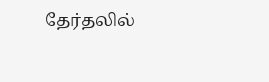தேர்தலில்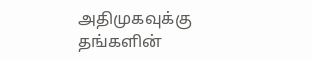அதிமுகவுக்கு தங்களின்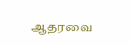ஆதரவை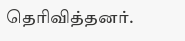தெரிவித்தனர்.